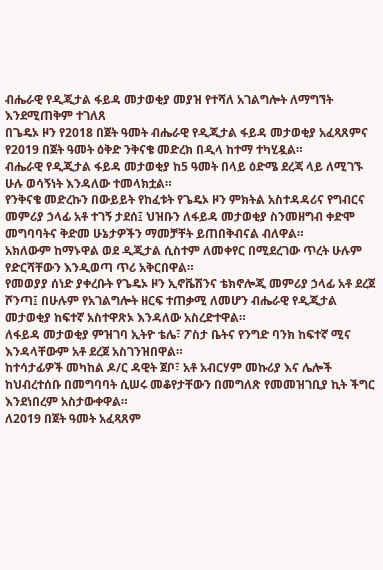ብሔራዊ የዲጂታል ፋይዳ መታወቂያ መያዝ የተሻለ አገልግሎት ለማግኘት እንደሚጠቅም ተገለጸ
በጌዴኦ ዞን የ2018 በጀት ዓመት ብሔራዊ የዲጂታል ፋይዳ መታወቂያ አፈጻጸምና የ2019 በጀት ዓመት ዕቅድ ንቅናቄ መድረክ በዲላ ከተማ ተካሂዷል።
ብሔራዊ የዲጂታል ፋይዳ መታወቂያ ከ5 ዓመት በላይ ዕድሜ ደረጃ ላይ ለሚገኙ ሁሉ ወሳኝነት እንዳለው ተመላክቷል።
የንቅናቄ መድረኩን በውይይት የከፈቱት የጌዴኦ ዞን ምክትል አስተዳዳሪና የግብርና መምሪያ ኃላፊ አቶ ተገኝ ታደሰ፤ ህዝቡን ለፋይዳ መታወቂያ ስንመዘግብ ቀድሞ መግባባትና ቅድመ ሁኔታዎችን ማመቻቸት ይጠበቅብናል ብለዋል።
አክለውም ከማኑዋል ወደ ዲጂታል ሲስተም ለመቀየር በሚደረገው ጥረት ሁሉም የድርሻቸውን እንዲወጣ ጥሪ አቅርበዋል።
የመወያያ ሰነድ ያቀረቡት የጌዴኦ ዞን ኢኖቬሽንና ቴክኖሎጂ መምሪያ ኃላፊ አቶ ደረጀ ሾንጣ፤ በሁሉም የአገልግሎት ዘርፍ ተጠቃሚ ለመሆን ብሔራዊ የዲጂታል መታወቂያ ከፍተኛ አስተዋጽኦ እንዳለው አስረድተዋል።
ለፋይዳ መታወቂያ ምዝገባ ኢትዮ ቴሌ፣ ፖስታ ቤትና የንግድ ባንክ ከፍተኛ ሚና እንዳላቸውም አቶ ደረጀ አስገንዝበዋል።
ከተሳታፊዎች መካከል ዶ/ር ዳዊት ጀቦ፣ አቶ አብርሃም መኩሪያ እና ሌሎች ከህብረተሰቡ በመግባባት ሲሠሩ መቆየታቸውን በመግለጽ የመመዝገቢያ ኪት ችግር እንደነበረም አስታውቀዋል።
ለ2019 በጀት ዓመት አፈጻጸም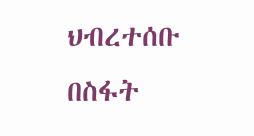ህብረተሰቡ በስፋት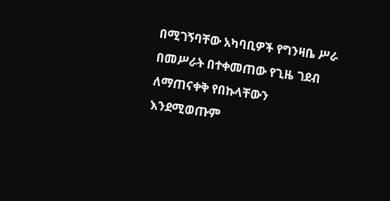በሚገኝባቸው አካባቢዎች የግንዛቤ ሥራ በመሥራት በተቀመጠው የጊዜ ገደብ ለማጠናቀቅ የበኩላቸውን እንደሚወጡም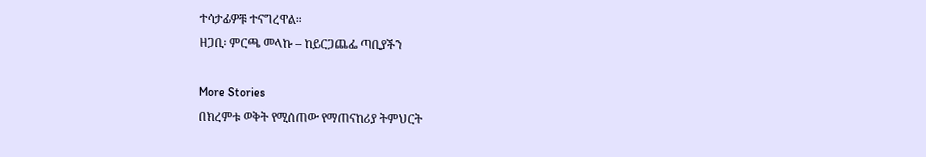ተሳታፊዎቹ ተናግረዋል።
ዘጋቢ፡ ምርጫ መላኩ – ከይርጋጨፌ ጣቢያችን

More Stories
በክረምቱ ወቅት የሚሰጠው የማጠናከሪያ ትምህርት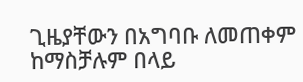ጊዜያቸውን በአግባቡ ለመጠቀም ከማስቻሉም በላይ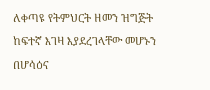ለቀጣዩ የትምህርት ዘመን ዝግጅት ከፍተኛ እገዛ እያደረገላቸው መሆኑን በሆሳዕና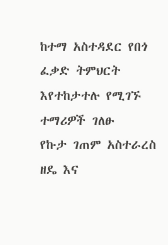ከተማ አስተዳደር የበጎ ፈቃድ ትምህርት እየተከታተሉ የሚገኙ ተማሪዎች ገለፁ
የኩታ ገጠም አስተራረስ ዘዴ እና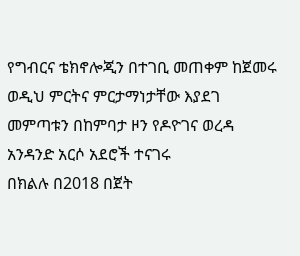የግብርና ቴክኖሎጂን በተገቢ መጠቀም ከጀመሩ ወዲህ ምርትና ምርታማነታቸው እያደገ መምጣቱን በከምባታ ዞን የዶዮገና ወረዳ አንዳንድ አርሶ አደሮች ተናገሩ
በክልሉ በ2018 በጀት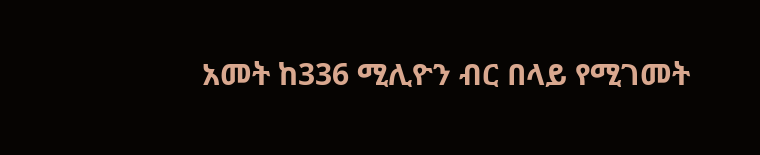አመት ከ336 ሚሊዮን ብር በላይ የሚገመት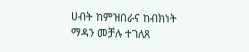ሀብት ከምዝበራና ከብክነት ማዳን መቻሉ ተገለጸ